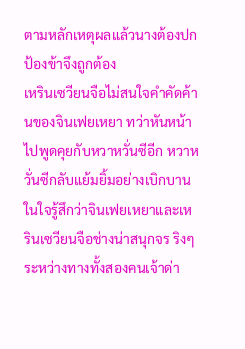ตามหลักเหตุผลแล้วนางต้องปกป้องข้าจึงถูกต้อง
เหรินเซวียนจือไม่สนใจคำคัดค้านของจินเฟยเหยา ทว่าหันหน้าไปพูดคุยกับหวาหวั่นซีอีก หวาหวั่นซีกลับแย้มยิ้มอย่างเบิกบาน ในใจรู้สึกว่าจินเฟยเหยาและเหรินเซวียนจือช่างน่าสนุกจร ริงๆ
ระหว่างทางทั้งสองคนเจ้าด่า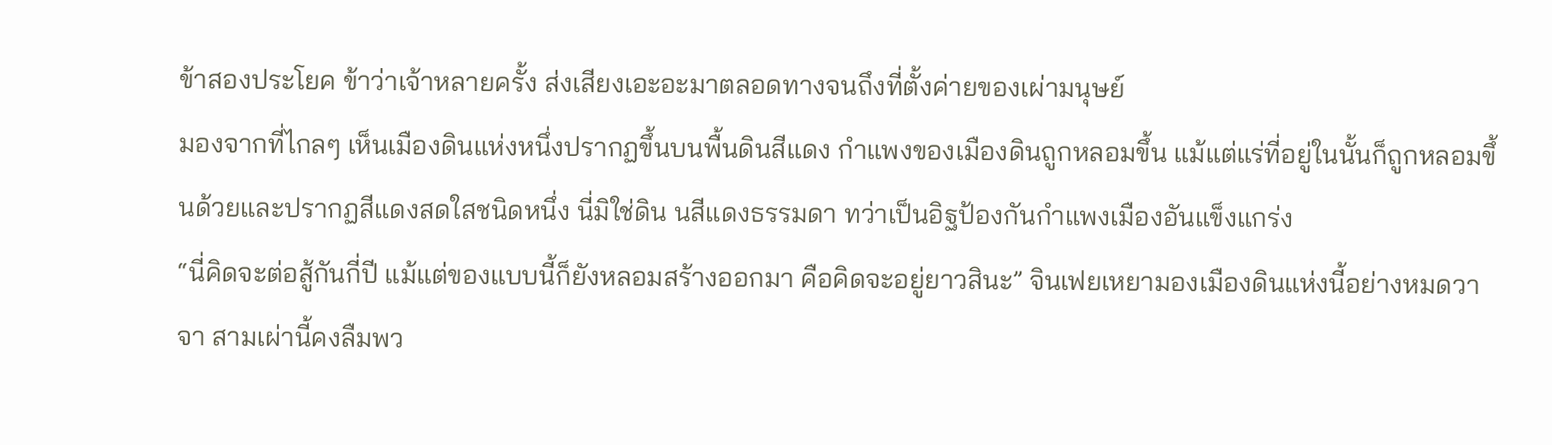ข้าสองประโยค ข้าว่าเจ้าหลายครั้ง ส่งเสียงเอะอะมาตลอดทางจนถึงที่ตั้งค่ายของเผ่ามนุษย์
มองจากที่ไกลๆ เห็นเมืองดินแห่งหนึ่งปรากฏขึ้นบนพื้นดินสีแดง กำแพงของเมืองดินถูกหลอมขึ้น แม้แต่แร่ที่อยู่ในนั้นก็ถูกหลอมขึ้นด้วยและปรากฏสีแดงสดใสชนิดหนึ่ง นี่มิใช่ดิน นสีแดงธรรมดา ทว่าเป็นอิฐป้องกันกำแพงเมืองอันแข็งแกร่ง
“นี่คิดจะต่อสู้กันกี่ปี แม้แต่ของแบบนี้ก็ยังหลอมสร้างออกมา คือคิดจะอยู่ยาวสินะ” จินเฟยเหยามองเมืองดินแห่งนี้อย่างหมดวาจา สามเผ่านี้คงลืมพว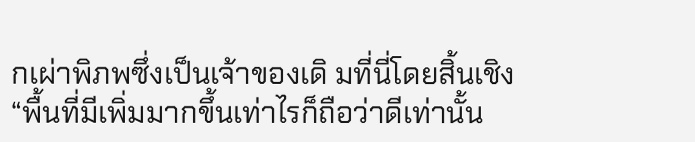กเผ่าพิภพซึ่งเป็นเจ้าของเดิ มที่นี่โดยสิ้นเชิง
“พื้นที่มีเพิ่มมากขึ้นเท่าไรก็ถือว่าดีเท่านั้น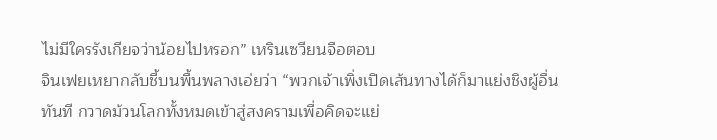ไม่มีใครรังเกียจว่าน้อยไปหรอก” เหรินเซวียนจือตอบ
จินเฟยเหยากลับชี้บนพื้นพลางเอ่ยว่า “พวกเจ้าเพิ่งเปิดเส้นทางได้ก็มาแย่งชิงผู้อื่นทันที กวาดม้วนโลกทั้งหมดเข้าสู่สงครามเพื่อคิดจะแย่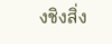งชิงสิ่ง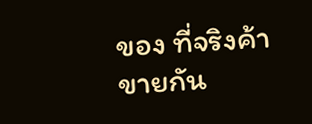ของ ที่จริงค้าขายกัน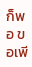ก็พอ ขอเพี